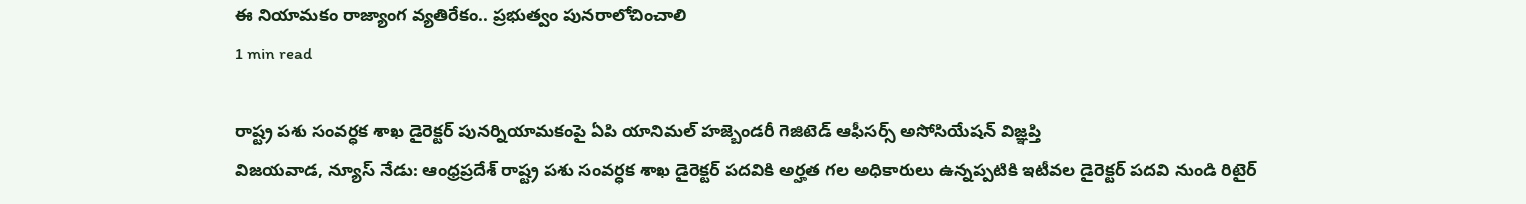ఈ నియామకం రాజ్యాంగ వ్యతిరేకం.. ప్రభుత్వం పునరాలోచించాలి
1 min read

రాష్ట్ర పశు సంవర్ధక శాఖ డైరెక్టర్ పునర్నియామకంపై ఏపి యానిమల్ హజ్బెండరీ గెజిటెడ్ ఆఫీసర్స్ అసోసియేషన్ విజ్ఞప్తి
విజయవాడ, న్యూస్ నేడు: ఆంధ్రప్రదేశ్ రాష్ట్ర పశు సంవర్ధక శాఖ డైరెక్టర్ పదవికి అర్హత గల అధికారులు ఉన్నప్పటికి ఇటీవల డైరెక్టర్ పదవి నుండి రిటైర్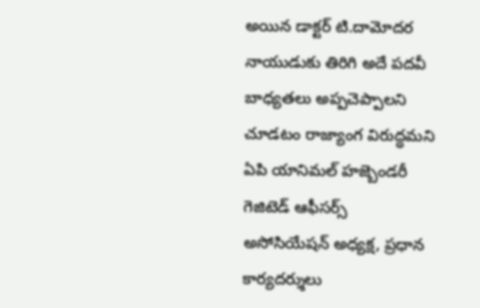అయిన డాక్టర్ టి.దామోదర నాయుడుకు తిరిగి అదే పదవీ బాధ్యతలు అప్పచెప్పాలని చూడటం రాజ్యాంగ విరుద్ధమని ఏపి యానిమల్ హజ్బెండరీ గెజిటెడ్ ఆఫీసర్స్ అసోసియేషన్ అధ్యక్ష, ప్రధాన కార్యదర్శులు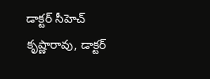డాక్టర్ సీహెచ్ కృష్ణారావు, డాక్టర్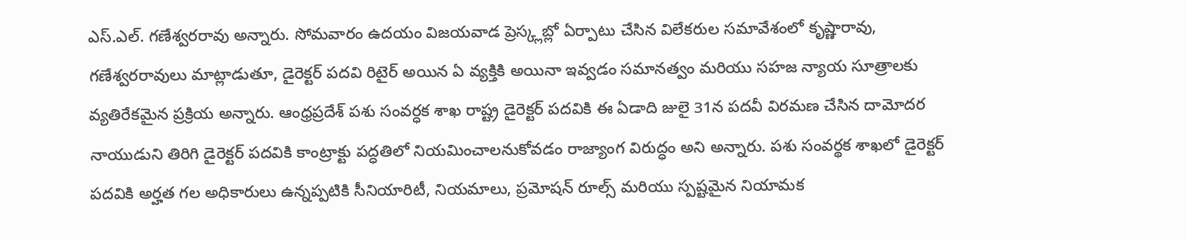ఎస్.ఎల్. గణేశ్వరరావు అన్నారు. సోమవారం ఉదయం విజయవాడ ప్రెస్క్లబ్లో ఏర్పాటు చేసిన విలేకరుల సమావేశంలో కృష్ణారావు, గణేశ్వరరావులు మాట్లాడుతూ, డైరెక్టర్ పదవి రిటైర్ అయిన ఏ వ్యక్తికి అయినా ఇవ్వడం సమానత్వం మరియు సహజ న్యాయ సూత్రాలకు వ్యతిరేకమైన ప్రక్రియ అన్నారు. ఆంధ్రప్రదేశ్ పశు సంవర్ధక శాఖ రాష్ట్ర డైరెక్టర్ పదవికి ఈ ఏడాది జులై 31న పదవీ విరమణ చేసిన దామోదర నాయుడుని తిరిగి డైరెక్టర్ పదవికి కాంట్రాక్టు పద్ధతిలో నియమించాలనుకోవడం రాజ్యాంగ విరుద్ధం అని అన్నారు. పశు సంవర్థక శాఖలో డైరెక్టర్ పదవికి అర్హత గల అధికారులు ఉన్నప్పటికి సీనియారిటీ, నియమాలు, ప్రమోషన్ రూల్స్ మరియు స్పష్టమైన నియామక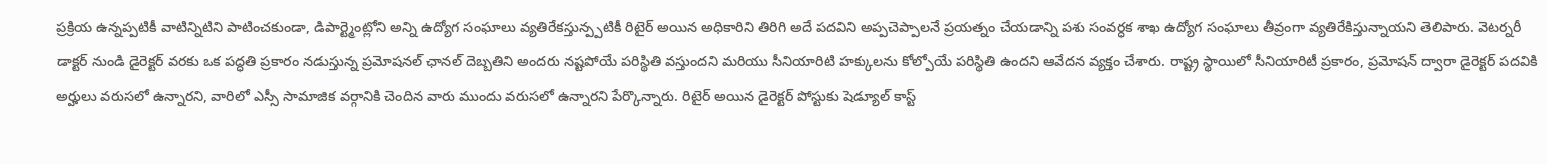ప్రక్రియ ఉన్నప్పటికీ వాటిన్నిటిని పాటించకుండా, డిపార్ట్మెంట్లోని అన్ని ఉద్యోగ సంఘాలు వ్యతిరేకస్తున్ప్పటికీ రిటైర్ అయిన అధికారిని తిరిగి అదే పదవిని అప్పచెప్పాలనే ప్రయత్నం చేయడాన్ని పశు సంవర్ధక శాఖ ఉద్యోగ సంఘాలు తీవ్రంగా వ్యతిరేకిస్తున్నాయని తెలిపారు. వెటర్నరీ డాక్టర్ నుండి డైరెక్టర్ వరకు ఒక పద్ధతి ప్రకారం నడుస్తున్న ప్రమోషనల్ ఛానల్ దెబ్బతిని అందరు నష్టపోయే పరిస్థితి వస్తుందని మరియు సీనియారిటి హక్కులను కోల్పోయే పరిస్థితి ఉందని ఆవేదన వ్యక్తం చేశారు. రాష్ట్ర స్థాయిలో సీనియారిటీ ప్రకారం, ప్రమోషన్ ద్వారా డైరెక్టర్ పదవికి అర్హులు వరుసలో ఉన్నారని, వారిలో ఎస్సీ సామాజిక వర్గానికి చెందిన వారు ముందు వరుసలో ఉన్నారని పేర్కొన్నారు. రిటైర్ అయిన డైరెక్టర్ పోస్టుకు షెడ్యూల్ కాస్ట్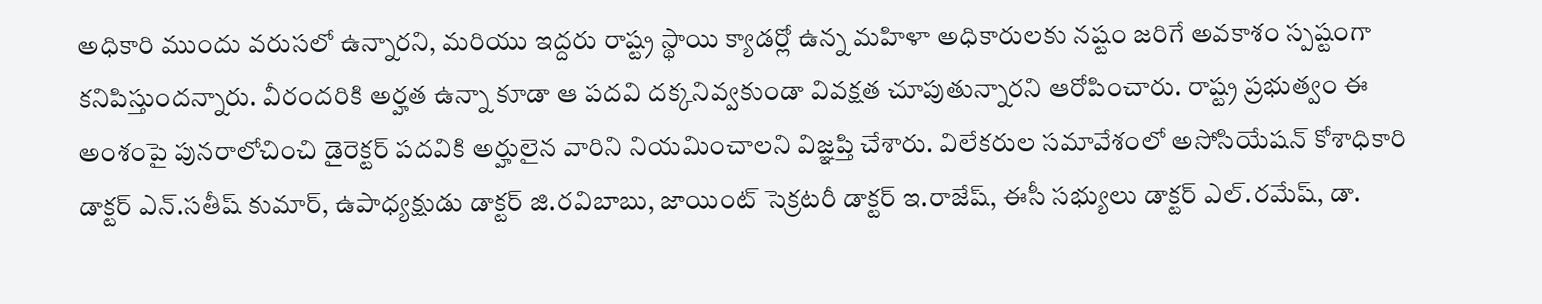అధికారి ముందు వరుసలో ఉన్నారని, మరియు ఇద్దరు రాష్ట్ర స్థాయి క్యాడర్లో ఉన్న మహిళా అధికారులకు నష్టం జరిగే అవకాశం స్పష్టంగా కనిపిస్తుందన్నారు. వీరందరికి అర్హత ఉన్నా కూడా ఆ పదవి దక్కనివ్వకుండా వివక్షత చూపుతున్నారని ఆరోపించారు. రాష్ట్ర ప్రభుత్వం ఈ అంశంపై పునరాలోచించి డైరెక్టర్ పదవికి అర్హులైన వారిని నియమించాలని విజ్ఞప్తి చేశారు. విలేకరుల సమావేశంలో అసోసియేషన్ కోశాధికారి డాక్టర్ ఎన్.సతీష్ కుమార్, ఉపాధ్యక్షుడు డాక్టర్ జి.రవిబాబు, జాయింట్ సెక్రటరీ డాక్టర్ ఇ.రాజేష్, ఈసీ సభ్యులు డాక్టర్ ఎల్.రమేష్, డా.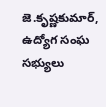జె.కృష్ణకుమార్, ఉద్యోగ సంఘ సభ్యులు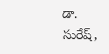డా. సురేష్,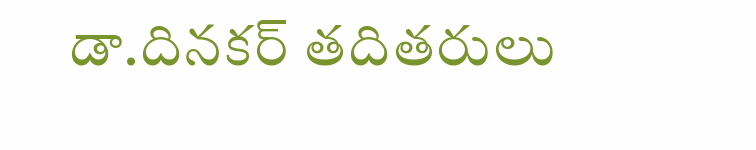డా.దినకర్ తదితరులు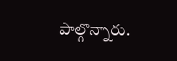పాల్గొన్నారు.